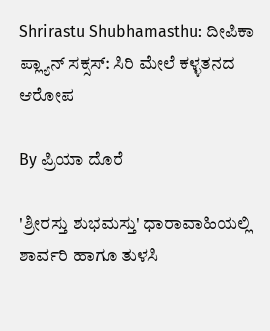Shrirastu Shubhamasthu: ದೀಪಿಕಾ ಪ್ಲ್ಯಾನ್ ಸಕ್ಸಸ್: ಸಿರಿ ಮೇಲೆ ಕಳ್ಳತನದ ಆರೋಪ

By ಪ್ರಿಯಾ ದೊರೆ

'ಶ್ರೀರಸ್ತು ಶುಭಮಸ್ತು' ಧಾರಾವಾಹಿಯಲ್ಲಿ ಶಾರ್ವರಿ ಹಾಗೂ ತುಳಸಿ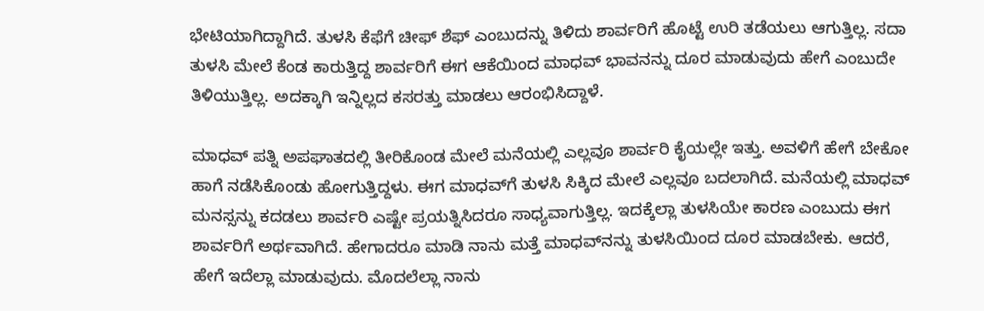ಭೇಟಿಯಾಗಿದ್ದಾಗಿದೆ. ತುಳಸಿ ಕೆಫೆಗೆ ಚೀಫ್ ಶೆಫ್ ಎಂಬುದನ್ನು ತಿಳಿದು ಶಾರ್ವರಿಗೆ ಹೊಟ್ಟೆ ಉರಿ ತಡೆಯಲು ಆಗುತ್ತಿಲ್ಲ. ಸದಾ ತುಳಸಿ ಮೇಲೆ ಕೆಂಡ ಕಾರುತ್ತಿದ್ದ ಶಾರ್ವರಿಗೆ ಈಗ ಆಕೆಯಿಂದ ಮಾಧವ್ ಭಾವನನ್ನು ದೂರ ಮಾಡುವುದು ಹೇಗೆ ಎಂಬುದೇ ತಿಳಿಯುತ್ತಿಲ್ಲ. ಅದಕ್ಕಾಗಿ ಇನ್ನಿಲ್ಲದ ಕಸರತ್ತು ಮಾಡಲು ಆರಂಭಿಸಿದ್ದಾಳೆ.

ಮಾಧವ್ ಪತ್ನಿ ಅಪಘಾತದಲ್ಲಿ ತೀರಿಕೊಂಡ ಮೇಲೆ ಮನೆಯಲ್ಲಿ ಎಲ್ಲವೂ ಶಾರ್ವರಿ ಕೈಯಲ್ಲೇ ಇತ್ತು. ಅವಳಿಗೆ ಹೇಗೆ ಬೇಕೋ ಹಾಗೆ ನಡೆಸಿಕೊಂಡು ಹೋಗುತ್ತಿದ್ದಳು. ಈಗ ಮಾಧವ್‌ಗೆ ತುಳಸಿ ಸಿಕ್ಕಿದ ಮೇಲೆ ಎಲ್ಲವೂ ಬದಲಾಗಿದೆ. ಮನೆಯಲ್ಲಿ ಮಾಧವ್ ಮನಸ್ಸನ್ನು ಕದಡಲು ಶಾರ್ವರಿ ಎಷ್ಟೇ ಪ್ರಯತ್ನಿಸಿದರೂ ಸಾಧ್ಯವಾಗುತ್ತಿಲ್ಲ. ಇದಕ್ಕೆಲ್ಲಾ ತುಳಸಿಯೇ ಕಾರಣ ಎಂಬುದು ಈಗ ಶಾರ್ವರಿಗೆ ಅರ್ಥವಾಗಿದೆ. ಹೇಗಾದರೂ ಮಾಡಿ ನಾನು ಮತ್ತೆ ಮಾಧವ್‌ನನ್ನು ತುಳಸಿಯಿಂದ ದೂರ ಮಾಡಬೇಕು. ಆದರೆ, ಹೇಗೆ ಇದೆಲ್ಲಾ ಮಾಡುವುದು. ಮೊದಲೆಲ್ಲಾ ನಾನು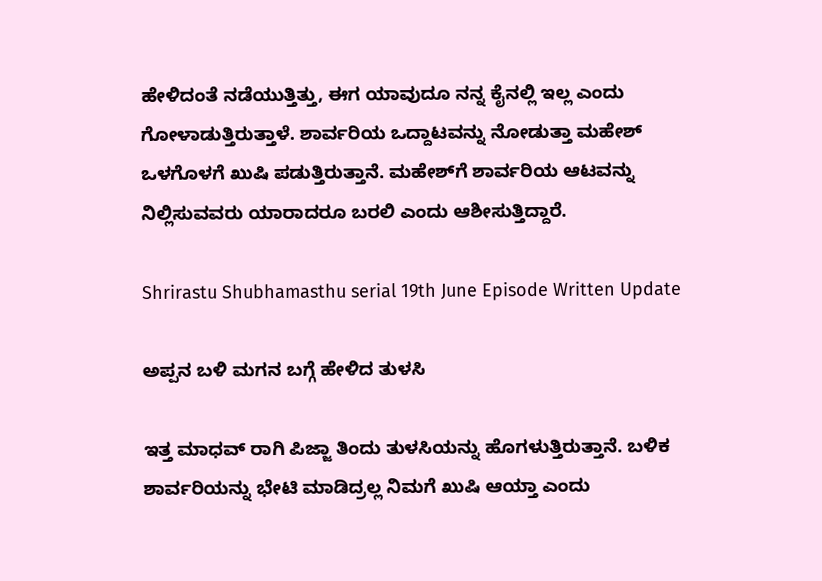ಹೇಳಿದಂತೆ ನಡೆಯುತ್ತಿತ್ತು, ಈಗ ಯಾವುದೂ ನನ್ನ ಕೈನಲ್ಲಿ ಇಲ್ಲ ಎಂದು ಗೋಳಾಡುತ್ತಿರುತ್ತಾಳೆ. ಶಾರ್ವರಿಯ ಒದ್ದಾಟವನ್ನು ನೋಡುತ್ತಾ ಮಹೇಶ್ ಒಳಗೊಳಗೆ ಖುಷಿ ಪಡುತ್ತಿರುತ್ತಾನೆ. ಮಹೇಶ್‌ಗೆ ಶಾರ್ವರಿಯ ಆಟವನ್ನು ನಿಲ್ಲಿಸುವವರು ಯಾರಾದರೂ ಬರಲಿ ಎಂದು ಆಶೀಸುತ್ತಿದ್ದಾರೆ.

Shrirastu Shubhamasthu serial 19th June Episode Written Update

ಅಪ್ಪನ ಬಳಿ ಮಗನ ಬಗ್ಗೆ ಹೇಳಿದ ತುಳಸಿ

ಇತ್ತ ಮಾಧವ್ ರಾಗಿ ಪಿಜ್ಜಾ ತಿಂದು ತುಳಸಿಯನ್ನು ಹೊಗಳುತ್ತಿರುತ್ತಾನೆ. ಬಳಿಕ ಶಾರ್ವರಿಯನ್ನು ಭೇಟಿ ಮಾಡಿದ್ರಲ್ಲ ನಿಮಗೆ ಖುಷಿ ಆಯ್ತಾ ಎಂದು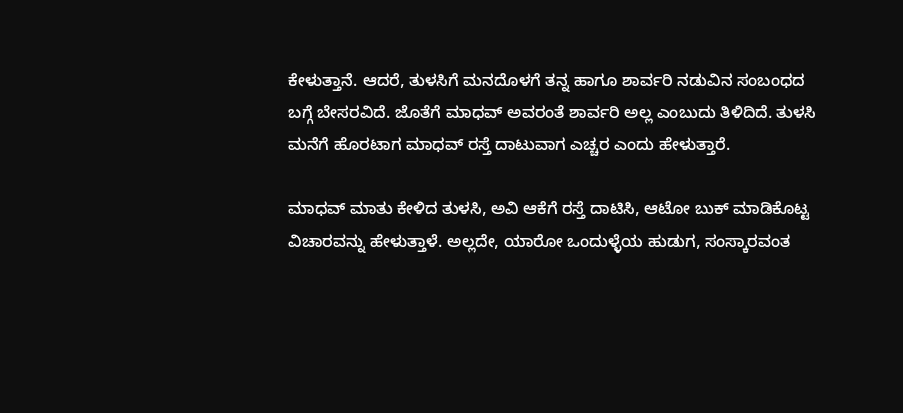ಕೇಳುತ್ತಾನೆ. ಆದರೆ, ತುಳಸಿಗೆ ಮನದೊಳಗೆ ತನ್ನ ಹಾಗೂ ಶಾರ್ವರಿ ನಡುವಿನ ಸಂಬಂಧದ ಬಗ್ಗೆ ಬೇಸರವಿದೆ. ಜೊತೆಗೆ ಮಾಧವ್ ಅವರಂತೆ ಶಾರ್ವರಿ ಅಲ್ಲ ಎಂಬುದು ತಿಳಿದಿದೆ. ತುಳಸಿ ಮನೆಗೆ ಹೊರಟಾಗ ಮಾಧವ್ ರಸ್ತೆ ದಾಟುವಾಗ ಎಚ್ಚರ ಎಂದು ಹೇಳುತ್ತಾರೆ.

ಮಾಧವ್ ಮಾತು ಕೇಳಿದ ತುಳಸಿ, ಅವಿ ಆಕೆಗೆ ರಸ್ತೆ ದಾಟಿಸಿ, ಆಟೋ ಬುಕ್ ಮಾಡಿಕೊಟ್ಟ ವಿಚಾರವನ್ನು ಹೇಳುತ್ತಾಳೆ. ಅಲ್ಲದೇ, ಯಾರೋ ಒಂದುಳ್ಳೆಯ ಹುಡುಗ, ಸಂಸ್ಕಾರವಂತ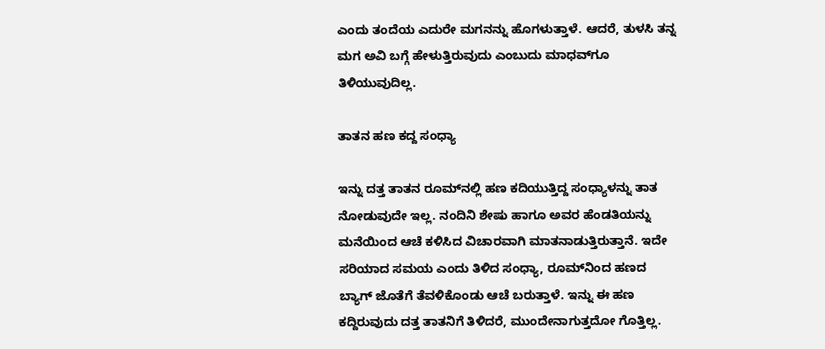ಎಂದು ತಂದೆಯ ಎದುರೇ ಮಗನನ್ನು ಹೊಗಳುತ್ತಾಳೆ. ಆದರೆ, ತುಳಸಿ ತನ್ನ ಮಗ ಅವಿ ಬಗ್ಗೆ ಹೇಳುತ್ತಿರುವುದು ಎಂಬುದು ಮಾಧವ್‌ಗೂ ತಿಳಿಯುವುದಿಲ್ಲ.

ತಾತನ ಹಣ ಕದ್ದ ಸಂಧ್ಯಾ

ಇನ್ನು ದತ್ತ ತಾತನ ರೂಮ್‌ನಲ್ಲಿ ಹಣ ಕದಿಯುತ್ತಿದ್ದ ಸಂಧ್ಯಾಳನ್ನು ತಾತ ನೋಡುವುದೇ ಇಲ್ಲ. ನಂದಿನಿ ಶೇಷು ಹಾಗೂ ಅವರ ಹೆಂಡತಿಯನ್ನು ಮನೆಯಿಂದ ಆಚೆ ಕಳಿಸಿದ ವಿಚಾರವಾಗಿ ಮಾತನಾಡುತ್ತಿರುತ್ತಾನೆ. ಇದೇ ಸರಿಯಾದ ಸಮಯ ಎಂದು ತಿಳಿದ ಸಂಧ್ಯಾ, ರೂಮ್‌ನಿಂದ ಹಣದ ಬ್ಯಾಗ್ ಜೊತೆಗೆ ತೆವಳಿಕೊಂಡು ಆಚೆ ಬರುತ್ತಾಳೆ. ಇನ್ನು ಈ ಹಣ ಕದ್ದಿರುವುದು ದತ್ತ ತಾತನಿಗೆ ತಿಳಿದರೆ, ಮುಂದೇನಾಗುತ್ತದೋ ಗೊತ್ತಿಲ್ಲ.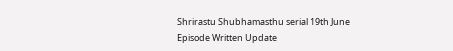Shrirastu Shubhamasthu serial 19th June Episode Written Update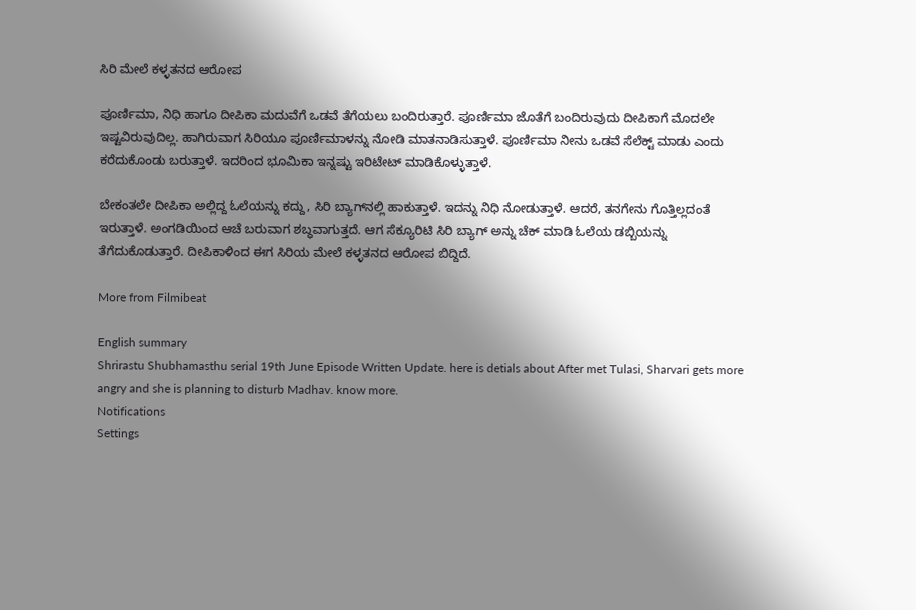ಸಿರಿ ಮೇಲೆ ಕಳ್ಳತನದ ಆರೋಪ

ಪೂರ್ಣಿಮಾ, ನಿಧಿ ಹಾಗೂ ದೀಪಿಕಾ ಮದುವೆಗೆ ಒಡವೆ ತೆಗೆಯಲು ಬಂದಿರುತ್ತಾರೆ. ಪೂರ್ಣಿಮಾ ಜೊತೆಗೆ ಬಂದಿರುವುದು ದೀಪಿಕಾಗೆ ಮೊದಲೇ ಇಷ್ಟವಿರುವುದಿಲ್ಲ. ಹಾಗಿರುವಾಗ ಸಿರಿಯೂ ಪೂರ್ಣಿಮಾಳನ್ನು ನೋಡಿ ಮಾತನಾಡಿಸುತ್ತಾಳೆ. ಪೂರ್ಣಿಮಾ ನೀನು ಒಡವೆ ಸೆಲೆಕ್ಟ್ ಮಾಡು ಎಂದು ಕರೆದುಕೊಂಡು ಬರುತ್ತಾಳೆ. ಇದರಿಂದ ಭೂಮಿಕಾ ಇನ್ನಷ್ಟು ಇರಿಟೇಟ್ ಮಾಡಿಕೊಳ್ಳುತ್ತಾಳೆ.

ಬೇಕಂತಲೇ ದೀಪಿಕಾ ಅಲ್ಲಿದ್ದ ಓಲೆಯನ್ನು ಕದ್ದು, ಸಿರಿ ಬ್ಯಾಗ್‌ನಲ್ಲಿ ಹಾಕುತ್ತಾಳೆ. ಇದನ್ನು ನಿಧಿ ನೋಡುತ್ತಾಳೆ. ಆದರೆ, ತನಗೇನು ಗೊತ್ತಿಲ್ಲದಂತೆ ಇರುತ್ತಾಳೆ. ಅಂಗಡಿಯಿಂದ ಆಚೆ ಬರುವಾಗ ಶಬ್ಧವಾಗುತ್ತದೆ. ಆಗ ಸೆಕ್ಯೂರಿಟಿ ಸಿರಿ ಬ್ಯಾಗ್ ಅನ್ನು ಚೆಕ್ ಮಾಡಿ ಓಲೆಯ ಡಬ್ಬಿಯನ್ನು ತೆಗೆದುಕೊಡುತ್ತಾರೆ. ದೀಪಿಕಾಳಿಂದ ಈಗ ಸಿರಿಯ ಮೇಲೆ ಕಳ್ಳತನದ ಆರೋಪ ಬಿದ್ದಿದೆ.

More from Filmibeat

English summary
Shrirastu Shubhamasthu serial 19th June Episode Written Update. here is detials about After met Tulasi, Sharvari gets more angry and she is planning to disturb Madhav. know more.
Notifications
Settings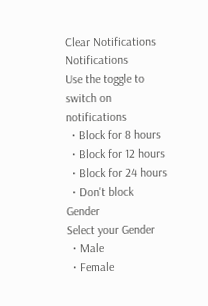Clear Notifications
Notifications
Use the toggle to switch on notifications
  • Block for 8 hours
  • Block for 12 hours
  • Block for 24 hours
  • Don't block
Gender
Select your Gender
  • Male
  • Female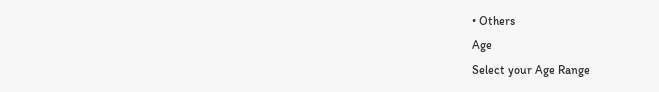• Others
Age
Select your Age Range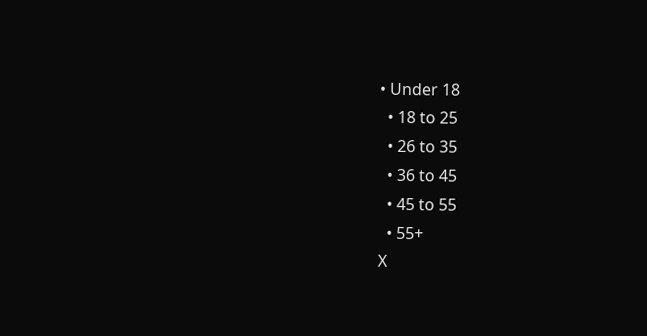• Under 18
  • 18 to 25
  • 26 to 35
  • 36 to 45
  • 45 to 55
  • 55+
X